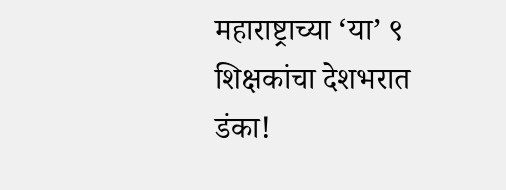महाराष्ट्राच्या ‘या’ ९ शिक्षकांचा देशभरात डंका!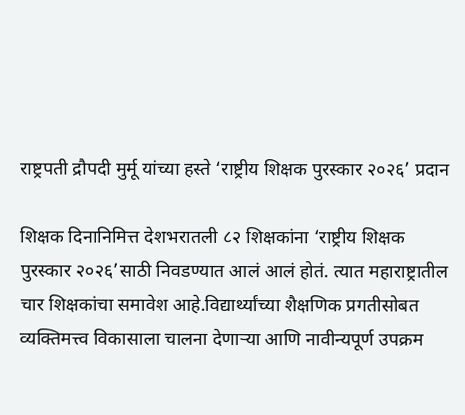राष्ट्रपती द्रौपदी मुर्मू यांच्या हस्ते ‘राष्ट्रीय शिक्षक पुरस्कार २०२६’ प्रदान

शिक्षक दिनानिमित्त देशभरातली ८२ शिक्षकांना ‘राष्ट्रीय शिक्षक पुरस्कार २०२६’साठी निवडण्यात आलं आलं होतं. त्यात महाराष्ट्रातील चार शिक्षकांचा समावेश आहे.विद्यार्थ्यांच्या शैक्षणिक प्रगतीसोबत व्यक्तिमत्त्व विकासाला चालना देणाऱ्या आणि नावीन्यपूर्ण उपक्रम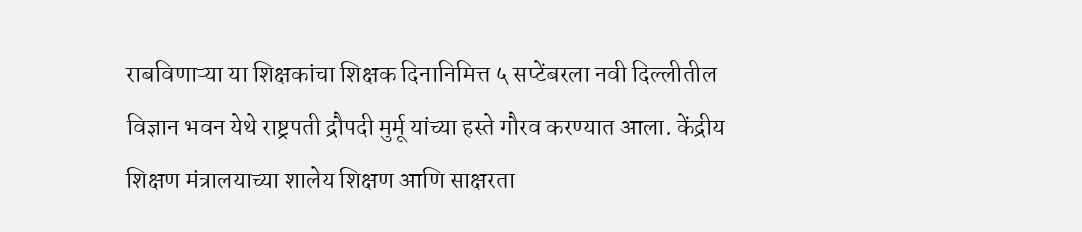राबविणाऱ्या या शिक्षकांचा शिक्षक दिनानिमित्त ५ सप्टेंबरला नवी दिल्लीतील विज्ञान भवन येथे राष्ट्रपती द्रौपदी मुर्मू यांच्या हस्ते गौरव करण्यात आला. केंद्रीय शिक्षण मंत्रालयाच्या शालेय शिक्षण आणि साक्षरता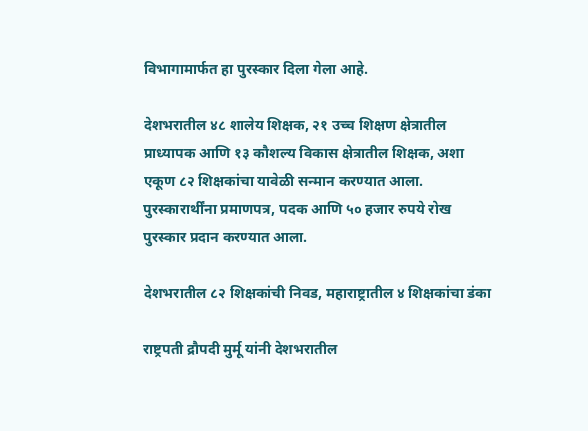विभागामार्फत हा पुरस्कार दिला गेला आहे.

देशभरातील ४८ शालेय शिक्षक, २१ उच्च शिक्षण क्षेत्रातील प्राध्यापक आणि १३ कौशल्य विकास क्षेत्रातील शिक्षक, अशा एकूण ८२ शिक्षकांचा यावेळी सन्मान करण्यात आला. पुरस्कारार्थींना प्रमाणपत्र, पदक आणि ५० हजार रुपये रोख पुरस्कार प्रदान करण्यात आला.

देशभरातील ८२ शिक्षकांची निवड, महाराष्ट्रातील ४ शिक्षकांचा डंका

राष्ट्रपती द्रौपदी मुर्मू यांनी देशभरातील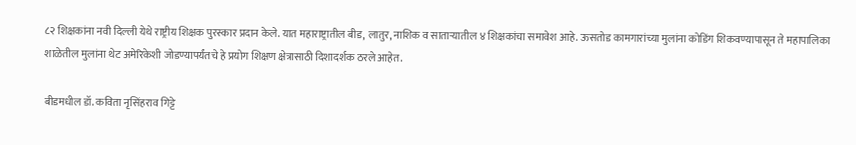८२ शिक्षकांना नवी दिल्ली येथे राष्ट्रीय शिक्षक पुरस्कार प्रदान केले. यात महाराष्ट्रातील बीड, लातुर, नाशिक व साताऱ्यातील ४ शिक्षकांचा समावेश आहे. ऊसतोड कामगारांच्या मुलांना कोडिंग शिकवण्यापासून ते महापालिका शाळेतील मुलांना थेट अमेरिकेशी जोडण्यापर्यंतचे हे प्रयोग शिक्षण क्षेत्रासाठी दिशादर्शक ठरले आहेत.

बीडमधील डॉ. कविता नृसिंहराव गिट्टे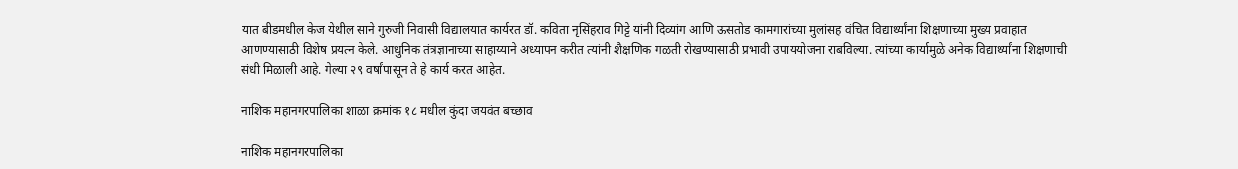यात बीडमधील केज येथील साने गुरुजी निवासी विद्यालयात कार्यरत डॉ. कविता नृसिंहराव गिट्टे यांनी दिव्यांग आणि ऊसतोड कामगारांच्या मुलांसह वंचित विद्यार्थ्यांना शिक्षणाच्या मुख्य प्रवाहात आणण्यासाठी विशेष प्रयत्न केले. आधुनिक तंत्रज्ञानाच्या साहाय्याने अध्यापन करीत त्यांनी शैक्षणिक गळती रोखण्यासाठी प्रभावी उपाययोजना राबविल्या. त्यांच्या कार्यामुळे अनेक विद्यार्थ्यांना शिक्षणाची संधी मिळाली आहे. गेल्या २९ वर्षांपासून ते हे कार्य करत आहेत.

नाशिक महानगरपालिका शाळा क्रमांक १८ मधील कुंदा जयवंत बच्छाव

नाशिक महानगरपालिका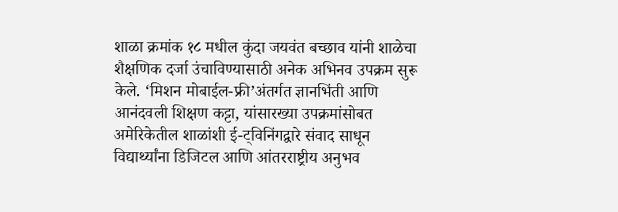शाळा क्रमांक १८ मधील कुंदा जयवंत बच्छाव यांनी शाळेचा शैक्षणिक दर्जा उंचाविण्यासाठी अनेक अभिनव उपक्रम सुरू केले. ‘मिशन मोबाईल-फ्री’अंतर्गत ज्ञानभिंती आणि आनंदवली शिक्षण कट्टा, यांसारख्या उपक्रमांसोबत अमेरिकेतील शाळांशी ई-ट्विनिंगद्वारे संवाद साधून विद्यार्थ्यांना डिजिटल आणि आंतरराष्ट्रीय अनुभव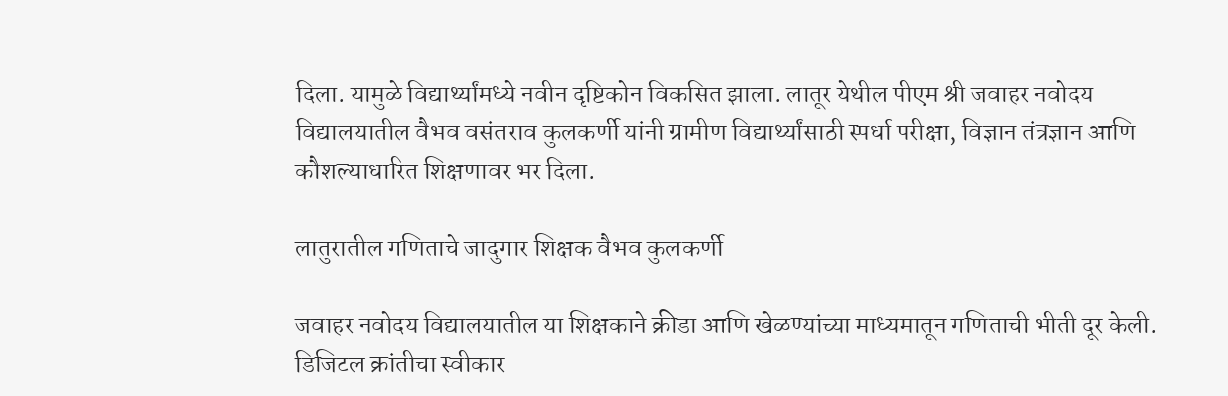दिला. यामुळे विद्यार्थ्यांमध्ये नवीन दृष्टिकोन विकसित झाला. लातूर येथील पीएम श्री जवाहर नवोदय विद्यालयातील वैभव वसंतराव कुलकर्णी यांनी ग्रामीण विद्यार्थ्यांसाठी स्पर्धा परीक्षा, विज्ञान तंत्रज्ञान आणि कौशल्याधारित शिक्षणावर भर दिला.

लातुरातील गणिताचे जादुगार शिक्षक वैभव कुलकर्णी

जवाहर नवोदय विद्यालयातील या शिक्षकाने क्रीडा आणि खेळण्यांच्या माध्यमातून गणिताची भीती दूर केली. डिजिटल क्रांतीचा स्वीकार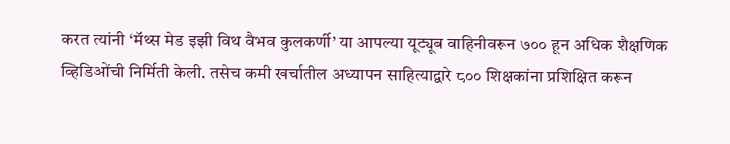करत त्यांनी ‘मॅथ्स मेड इझी विथ वैभव कुलकर्णी’ या आपल्या यूट्यूब वाहिनीवरून ७०० हून अधिक शैक्षणिक व्हिडिओंची निर्मिती केली. तसेच कमी खर्चातील अध्यापन साहित्याद्वारे ८०० शिक्षकांना प्रशिक्षित करून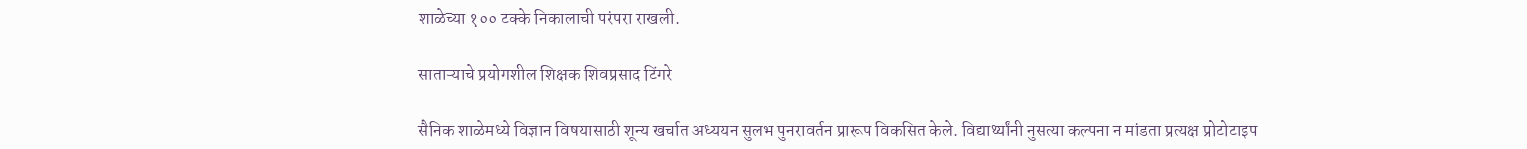शाळेच्या १०० टक्के निकालाची परंपरा राखली.

साताऱ्याचे प्रयोगशील शिक्षक शिवप्रसाद टिंगरे

सैनिक शाळेमध्ये विज्ञान विषयासाठी शून्य खर्चात अध्ययन सुलभ पुनरावर्तन प्रारूप विकसित केले. विद्यार्थ्यांनी नुसत्या कल्पना न मांडता प्रत्यक्ष प्रोटोटाइप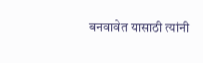बनवावेत यासाठी त्यांनी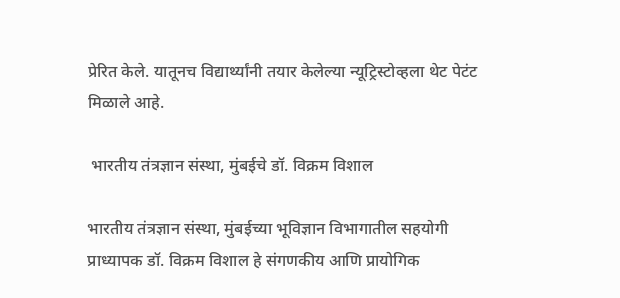प्रेरित केले. यातूनच विद्यार्थ्यांनी तयार केलेल्या न्यूट्रिस्टोव्हला थेट पेटंट मिळाले आहे.

 भारतीय तंत्रज्ञान संस्था, मुंबईचे डॉ. विक्रम विशाल

भारतीय तंत्रज्ञान संस्था, मुंबईच्या भूविज्ञान विभागातील सहयोगी प्राध्यापक डॉ. विक्रम विशाल हे संगणकीय आणि प्रायोगिक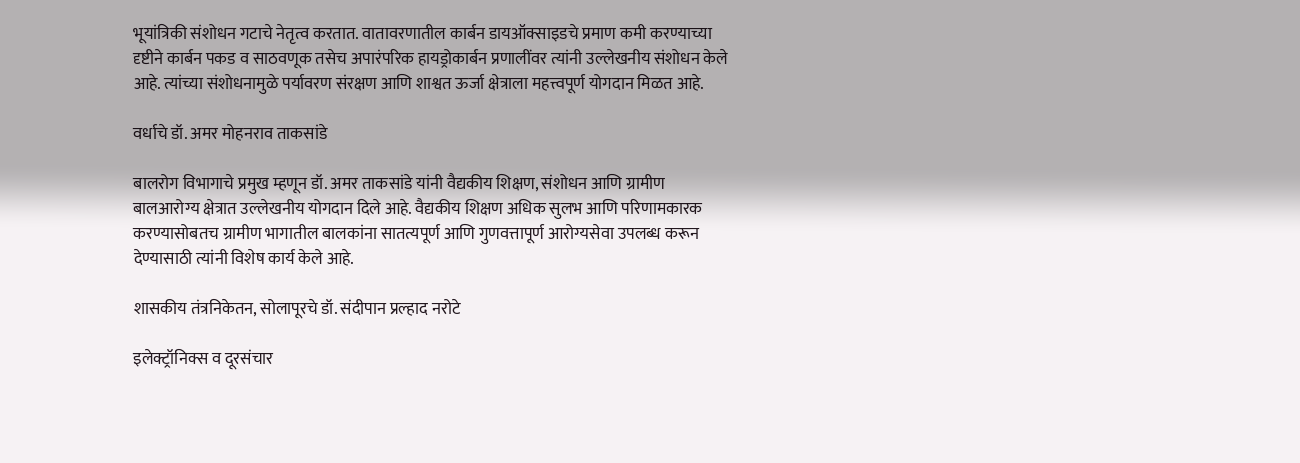भूयांत्रिकी संशोधन गटाचे नेतृत्व करतात. वातावरणातील कार्बन डायऑक्साइडचे प्रमाण कमी करण्याच्या दृष्टीने कार्बन पकड व साठवणूक तसेच अपारंपरिक हायड्रोकार्बन प्रणालींवर त्यांनी उल्लेखनीय संशोधन केले आहे. त्यांच्या संशोधनामुळे पर्यावरण संरक्षण आणि शाश्वत ऊर्जा क्षेत्राला महत्त्वपूर्ण योगदान मिळत आहे.

वर्धाचे डॉ. अमर मोहनराव ताकसांडे

बालरोग विभागाचे प्रमुख म्हणून डॉ. अमर ताकसांडे यांनी वैद्यकीय शिक्षण, संशोधन आणि ग्रामीण बालआरोग्य क्षेत्रात उल्लेखनीय योगदान दिले आहे. वैद्यकीय शिक्षण अधिक सुलभ आणि परिणामकारक करण्यासोबतच ग्रामीण भागातील बालकांना सातत्यपूर्ण आणि गुणवत्तापूर्ण आरोग्यसेवा उपलब्ध करून देण्यासाठी त्यांनी विशेष कार्य केले आहे.

शासकीय तंत्रनिकेतन, सोलापूरचे डॉ. संदीपान प्रल्हाद नरोटे

इलेक्ट्रॉनिक्स व दूरसंचार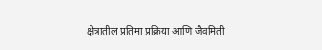क्षेत्रातील प्रतिमा प्रक्रिया आणि जैवमिती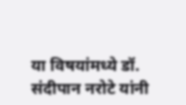या विषयांमध्ये डॉ. संदीपान नरोटे यांनी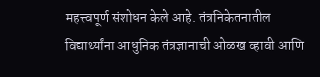महत्त्वपूर्ण संशोधन केले आहे. तंत्रनिकेतनातील विद्यार्थ्यांना आधुनिक तंत्रज्ञानाची ओळख व्हावी आणि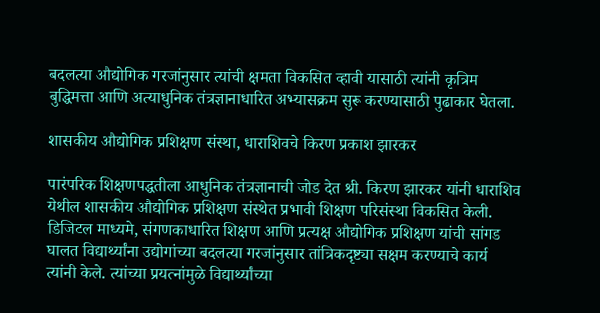बदलत्या औद्योगिक गरजांनुसार त्यांची क्षमता विकसित व्हावी यासाठी त्यांनी कृत्रिम बुद्धिमत्ता आणि अत्याधुनिक तंत्रज्ञानाधारित अभ्यासक्रम सुरू करण्यासाठी पुढाकार घेतला.

शासकीय औद्योगिक प्रशिक्षण संस्था, धाराशिवचे किरण प्रकाश झारकर

पारंपरिक शिक्षणपद्धतीला आधुनिक तंत्रज्ञानाची जोड देत श्री. किरण झारकर यांनी धाराशिव येथील शासकीय औद्योगिक प्रशिक्षण संस्थेत प्रभावी शिक्षण परिसंस्था विकसित केली. डिजिटल माध्यमे, संगणकाधारित शिक्षण आणि प्रत्यक्ष औद्योगिक प्रशिक्षण यांची सांगड घालत विद्यार्थ्यांना उद्योगांच्या बदलत्या गरजांनुसार तांत्रिकदृष्ट्या सक्षम करण्याचे कार्य त्यांनी केले. त्यांच्या प्रयत्नांमुळे विद्यार्थ्यांच्या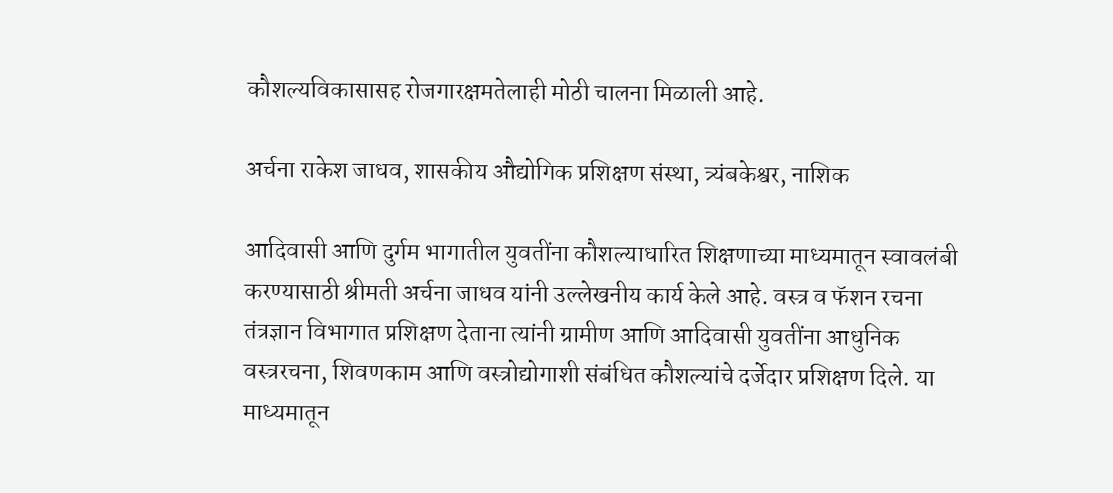कौशल्यविकासासह रोजगारक्षमतेलाही मोठी चालना मिळाली आहे.

अर्चना राकेश जाधव, शासकीय औद्योगिक प्रशिक्षण संस्था, त्र्यंबकेश्वर, नाशिक

आदिवासी आणि दुर्गम भागातील युवतींना कौशल्याधारित शिक्षणाच्या माध्यमातून स्वावलंबी करण्यासाठी श्रीमती अर्चना जाधव यांनी उल्लेखनीय कार्य केले आहे. वस्त्र व फॅशन रचना तंत्रज्ञान विभागात प्रशिक्षण देताना त्यांनी ग्रामीण आणि आदिवासी युवतींना आधुनिक वस्त्ररचना, शिवणकाम आणि वस्त्रोद्योगाशी संबंधित कौशल्यांचे दर्जेदार प्रशिक्षण दिले. या माध्यमातून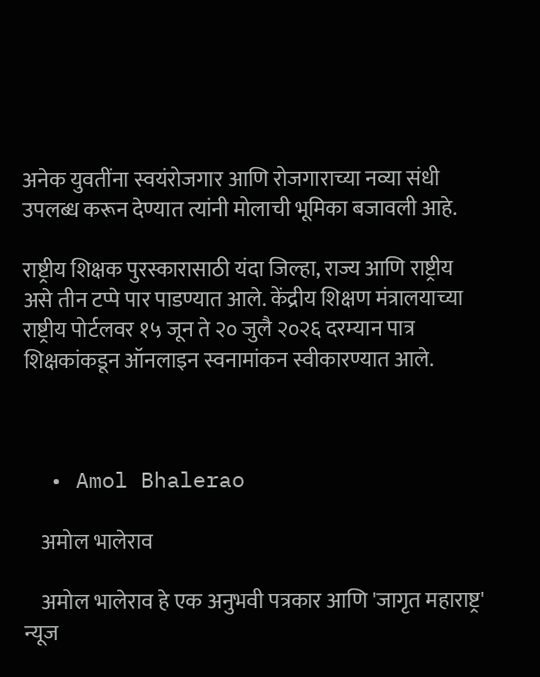अनेक युवतींना स्वयंरोजगार आणि रोजगाराच्या नव्या संधी उपलब्ध करून देण्यात त्यांनी मोलाची भूमिका बजावली आहे.

राष्ट्रीय शिक्षक पुरस्कारासाठी यंदा जिल्हा, राज्य आणि राष्ट्रीय असे तीन टप्पे पार पाडण्यात आले. केंद्रीय शिक्षण मंत्रालयाच्या राष्ट्रीय पोर्टलवर १५ जून ते २० जुलै २०२६ दरम्यान पात्र शिक्षकांकडून ऑनलाइन स्वनामांकन स्वीकारण्यात आले.



  • Amol Bhalerao

    अमोल भालेराव

    अमोल भालेराव हे एक अनुभवी पत्रकार आणि 'जागृत महाराष्ट्र' न्यूज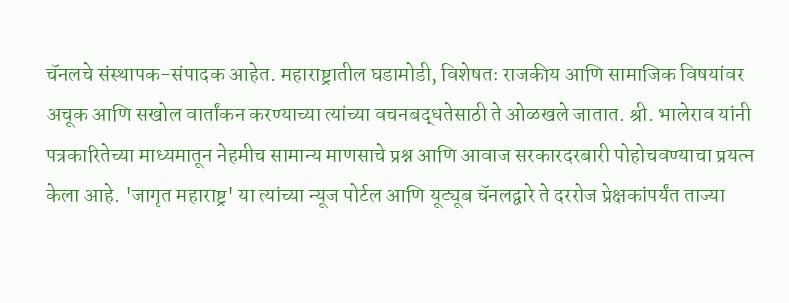चॅनलचे संस्थापक-संपादक आहेत. महाराष्ट्रातील घडामोडी, विशेषतः राजकीय आणि सामाजिक विषयांवर अचूक आणि सखोल वार्तांकन करण्याच्या त्यांच्या वचनबद्धतेसाठी ते ओळखले जातात. श्री. भालेराव यांनी पत्रकारितेच्या माध्यमातून नेहमीच सामान्य माणसाचे प्रश्न आणि आवाज सरकारदरबारी पोहोचवण्याचा प्रयत्न केला आहे. 'जागृत महाराष्ट्र' या त्यांच्या न्यूज पोर्टल आणि यूट्यूब चॅनलद्वारे ते दररोज प्रेक्षकांपर्यंत ताज्या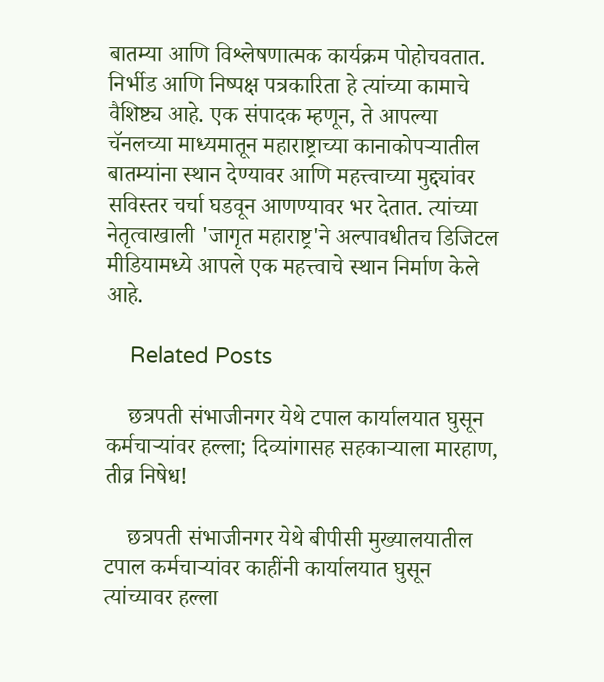बातम्या आणि विश्लेषणात्मक कार्यक्रम पोहोचवतात. निर्भीड आणि निष्पक्ष पत्रकारिता हे त्यांच्या कामाचे वैशिष्ट्य आहे. एक संपादक म्हणून, ते आपल्या चॅनलच्या माध्यमातून महाराष्ट्राच्या कानाकोपऱ्यातील बातम्यांना स्थान देण्यावर आणि महत्त्वाच्या मुद्द्यांवर सविस्तर चर्चा घडवून आणण्यावर भर देतात. त्यांच्या नेतृत्वाखाली 'जागृत महाराष्ट्र'ने अल्पावधीतच डिजिटल मीडियामध्ये आपले एक महत्त्वाचे स्थान निर्माण केले आहे.

    Related Posts

    छत्रपती संभाजीनगर येथे टपाल कार्यालयात घुसून कर्मचाऱ्यांवर हल्ला; दिव्यांगासह सहकाऱ्याला मारहाण, तीव्र निषेध!

    छत्रपती संभाजीनगर येथे बीपीसी मुख्यालयातील टपाल कर्मचाऱ्यांवर काहींनी कार्यालयात घुसून त्यांच्यावर हल्ला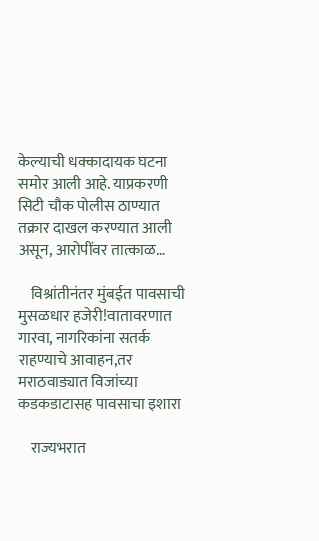केल्याची धक्कादायक घटना समोर आली आहे. याप्रकरणी सिटी चौक पोलीस ठाण्यात तक्रार दाखल करण्यात आली असून, आरोपींवर तात्काळ…

    विश्रांतीनंतर मुंबईत पावसाची मुसळधार हजेरी!वातावरणात गारवा, नागरिकांना सतर्क राहण्याचे आवाहन,तर मराठवाड्यात विजांच्या कडकडाटासह पावसाचा इशारा

    राज्यभरात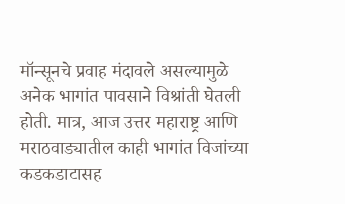मॉन्सूनचे प्रवाह मंदावले असल्यामुळे अनेक भागांत पावसाने विश्रांती घेतली होती. मात्र, आज उत्तर महाराष्ट्र आणि मराठवाड्यातील काही भागांत विजांच्या कडकडाटासह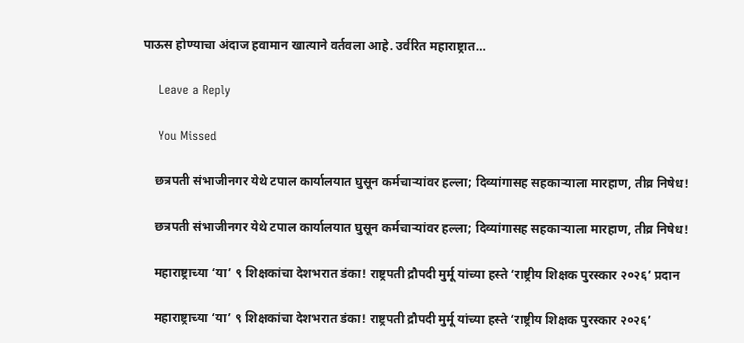पाऊस होण्याचा अंदाज हवामान खात्याने वर्तवला आहे. उर्वरित महाराष्ट्रात…

    Leave a Reply

    You Missed

    छत्रपती संभाजीनगर येथे टपाल कार्यालयात घुसून कर्मचाऱ्यांवर हल्ला; दिव्यांगासह सहकाऱ्याला मारहाण, तीव्र निषेध!

    छत्रपती संभाजीनगर येथे टपाल कार्यालयात घुसून कर्मचाऱ्यांवर हल्ला; दिव्यांगासह सहकाऱ्याला मारहाण, तीव्र निषेध!

    महाराष्ट्राच्या ‘या’ ९ शिक्षकांचा देशभरात डंका! राष्ट्रपती द्रौपदी मुर्मू यांच्या हस्ते ‘राष्ट्रीय शिक्षक पुरस्कार २०२६’ प्रदान

    महाराष्ट्राच्या ‘या’ ९ शिक्षकांचा देशभरात डंका! राष्ट्रपती द्रौपदी मुर्मू यांच्या हस्ते ‘राष्ट्रीय शिक्षक पुरस्कार २०२६’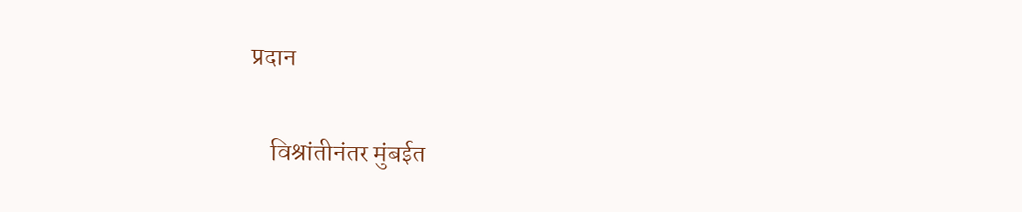प्रदान

    विश्रांतीनंतर मुंबईत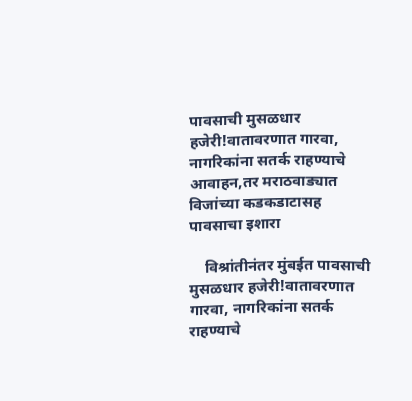पावसाची मुसळधार हजेरी!वातावरणात गारवा, नागरिकांना सतर्क राहण्याचे आवाहन,तर मराठवाड्यात विजांच्या कडकडाटासह पावसाचा इशारा

    विश्रांतीनंतर मुंबईत पावसाची मुसळधार हजेरी!वातावरणात गारवा, नागरिकांना सतर्क राहण्याचे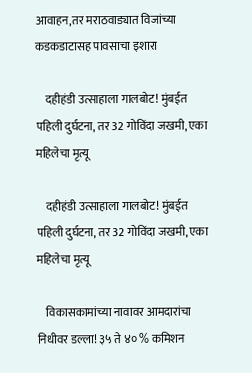आवाहन,तर मराठवाड्यात विजांच्या कडकडाटासह पावसाचा इशारा

    दहीहंडी उत्साहाला गालबोट! मुंबईत पहिली दुर्घटना, तर 32 गोविंदा जखमी, एका महिलेचा मृत्यू

    दहीहंडी उत्साहाला गालबोट! मुंबईत पहिली दुर्घटना, तर 32 गोविंदा जखमी, एका महिलेचा मृत्यू

    विकासकामांच्या नावावर आमदारांचा निधीवर डल्ला! ३५ ते ४० % कमिशन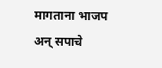मागताना भाजप अन् सपाचे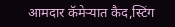आमदार कॅमेऱ्यात कैद,स्टिंग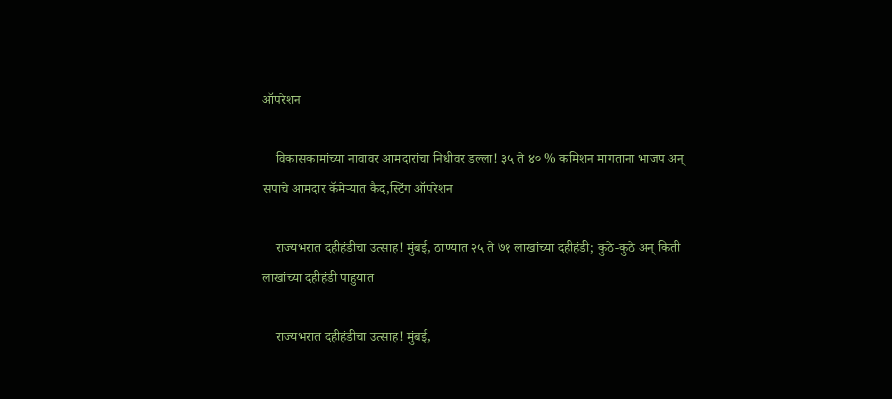ऑपरेशन

    विकासकामांच्या नावावर आमदारांचा निधीवर डल्ला! ३५ ते ४० % कमिशन मागताना भाजप अन् सपाचे आमदार कॅमेऱ्यात कैद,स्टिंग ऑपरेशन

    राज्यभरात दहीहंडीचा उत्साह! मुंबई, ठाण्यात २५ ते ७१ लाखांच्या दहीहंडी; कुठे-कुठे अन् किती लाखांच्या दहीहंडी पाहुयात

    राज्यभरात दहीहंडीचा उत्साह! मुंबई,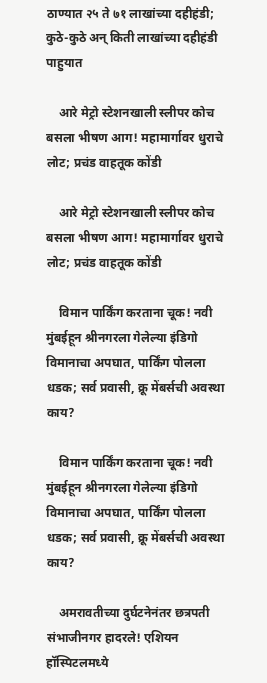ठाण्यात २५ ते ७१ लाखांच्या दहीहंडी;  कुठे-कुठे अन् किती लाखांच्या दहीहंडी पाहुयात

    आरे मेट्रो स्टेशनखाली स्लीपर कोच बसला भीषण आग! महामार्गावर धुराचे लोट; प्रचंड वाहतूक कोंडी

    आरे मेट्रो स्टेशनखाली स्लीपर कोच बसला भीषण आग! महामार्गावर धुराचे लोट; प्रचंड वाहतूक कोंडी

    विमान पार्किंग करताना चूक! नवी मुंबईहून श्रीनगरला गेलेल्या इंडिगो विमानाचा अपघात, पार्किंग पोलला धडक; सर्व प्रवासी, क्रू मेंबर्सची अवस्था काय?

    विमान पार्किंग करताना चूक! नवी मुंबईहून श्रीनगरला गेलेल्या इंडिगो विमानाचा अपघात, पार्किंग पोलला धडक; सर्व प्रवासी, क्रू मेंबर्सची अवस्था काय?

    अमरावतीच्या दुर्घटनेनंतर छत्रपती संभाजीनगर हादरले! एशियन हॉस्पिटलमध्ये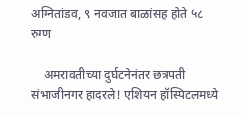अग्नितांडव, ९ नवजात बाळांसह होते ५८ रुग्ण

    अमरावतीच्या दुर्घटनेनंतर छत्रपती संभाजीनगर हादरले! एशियन हॉस्पिटलमध्ये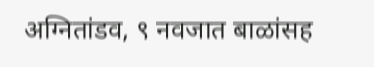अग्नितांडव, ९ नवजात बाळांसह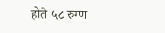होते ५८ रुग्ण